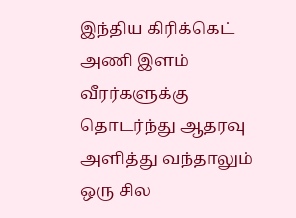இந்திய கிரிக்கெட் அணி இளம் வீரர்களுக்கு தொடர்ந்து ஆதரவு அளித்து வந்தாலும் ஒரு சில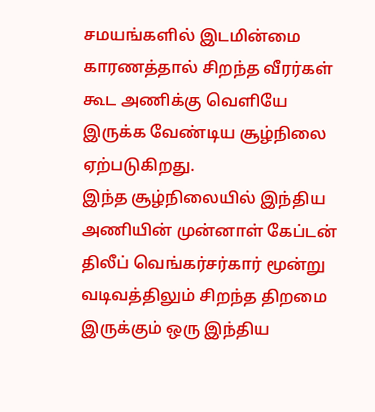சமயங்களில் இடமின்மை காரணத்தால் சிறந்த வீரர்கள் கூட அணிக்கு வெளியே இருக்க வேண்டிய சூழ்நிலை ஏற்படுகிறது.
இந்த சூழ்நிலையில் இந்திய அணியின் முன்னாள் கேப்டன் திலீப் வெங்கர்சர்கார் மூன்று வடிவத்திலும் சிறந்த திறமை இருக்கும் ஒரு இந்திய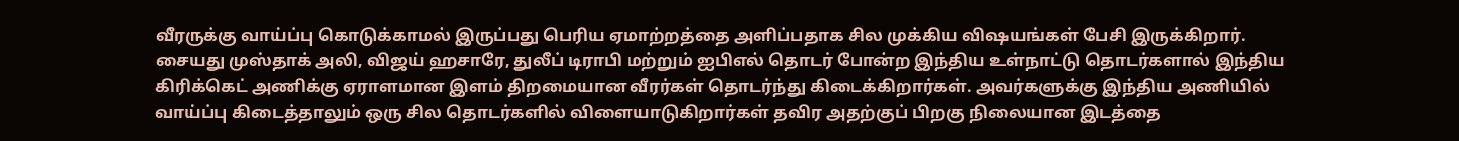வீரருக்கு வாய்ப்பு கொடுக்காமல் இருப்பது பெரிய ஏமாற்றத்தை அளிப்பதாக சில முக்கிய விஷயங்கள் பேசி இருக்கிறார்.
சையது முஸ்தாக் அலி, விஜய் ஹசாரே, துலீப் டிராபி மற்றும் ஐபிஎல் தொடர் போன்ற இந்திய உள்நாட்டு தொடர்களால் இந்திய கிரிக்கெட் அணிக்கு ஏராளமான இளம் திறமையான வீரர்கள் தொடர்ந்து கிடைக்கிறார்கள். அவர்களுக்கு இந்திய அணியில் வாய்ப்பு கிடைத்தாலும் ஒரு சில தொடர்களில் விளையாடுகிறார்கள் தவிர அதற்குப் பிறகு நிலையான இடத்தை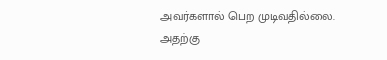அவர்களால் பெற முடிவதில்லை.
அதற்கு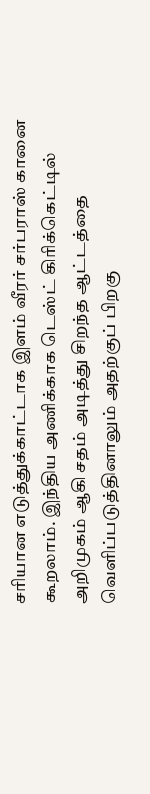சரியான எடுத்துக்காட்டாக இளம் வீரர் சர்பராஸ் கானை கூறலாம். இந்திய அணிக்காக டெஸ்ட் கிரிக்கெட்டில் அறிமுகம் ஆகி சதம் அடித்து சிறந்த ஆட்டத்தை வெளிப்படுத்தினாலும் அதற்குப் பிறகு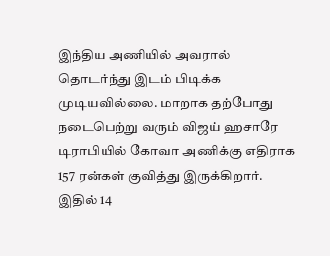இந்திய அணியில் அவரால் தொடர்ந்து இடம் பிடிக்க முடியவில்லை. மாறாக தற்போது நடைபெற்று வரும் விஜய் ஹசாரே டிராபியில் கோவா அணிக்கு எதிராக 157 ரன்கள் குவித்து இருக்கிறார். இதில் 14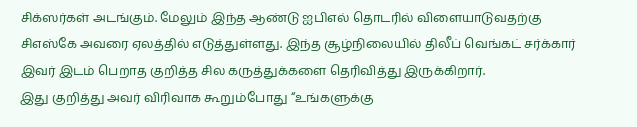சிக்ஸர்கள் அடங்கும். மேலும் இந்த ஆண்டு ஐபிஎல் தொடரில் விளையாடுவதற்கு சிஎஸ்கே அவரை ஏலத்தில் எடுத்துள்ளது. இந்த சூழ்நிலையில் திலீப் வெங்கட் சர்க்கார் இவர் இடம் பெறாத குறித்த சில கருத்துக்களை தெரிவித்து இருக்கிறார்.
இது குறித்து அவர் விரிவாக கூறும்போது “உங்களுக்கு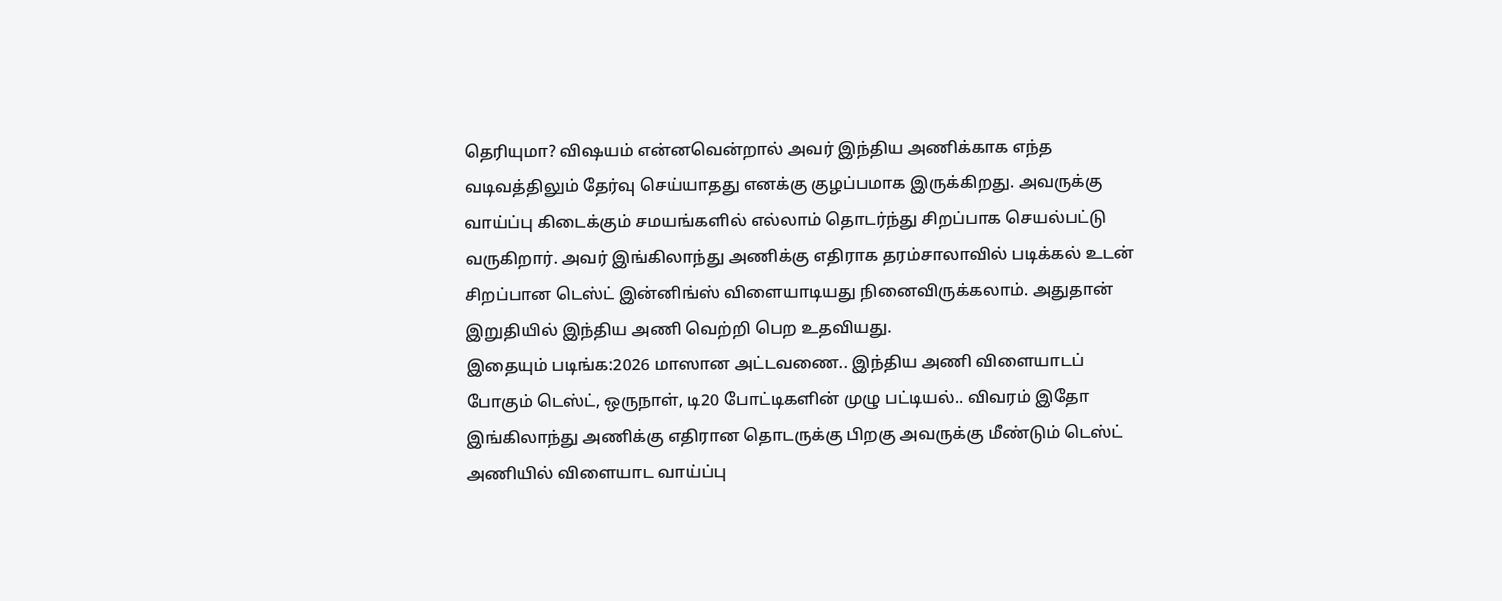தெரியுமா? விஷயம் என்னவென்றால் அவர் இந்திய அணிக்காக எந்த வடிவத்திலும் தேர்வு செய்யாதது எனக்கு குழப்பமாக இருக்கிறது. அவருக்கு வாய்ப்பு கிடைக்கும் சமயங்களில் எல்லாம் தொடர்ந்து சிறப்பாக செயல்பட்டு வருகிறார். அவர் இங்கிலாந்து அணிக்கு எதிராக தரம்சாலாவில் படிக்கல் உடன் சிறப்பான டெஸ்ட் இன்னிங்ஸ் விளையாடியது நினைவிருக்கலாம். அதுதான் இறுதியில் இந்திய அணி வெற்றி பெற உதவியது.
இதையும் படிங்க:2026 மாஸான அட்டவணை.. இந்திய அணி விளையாடப் போகும் டெஸ்ட், ஒருநாள், டி20 போட்டிகளின் முழு பட்டியல்.. விவரம் இதோ
இங்கிலாந்து அணிக்கு எதிரான தொடருக்கு பிறகு அவருக்கு மீண்டும் டெஸ்ட் அணியில் விளையாட வாய்ப்பு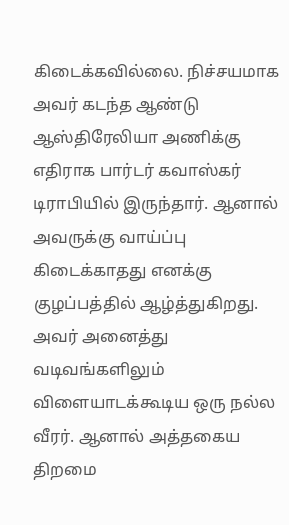கிடைக்கவில்லை. நிச்சயமாக அவர் கடந்த ஆண்டு ஆஸ்திரேலியா அணிக்கு எதிராக பார்டர் கவாஸ்கர் டிராபியில் இருந்தார். ஆனால் அவருக்கு வாய்ப்பு கிடைக்காதது எனக்கு குழப்பத்தில் ஆழ்த்துகிறது. அவர் அனைத்து வடிவங்களிலும் விளையாடக்கூடிய ஒரு நல்ல வீரர். ஆனால் அத்தகைய திறமை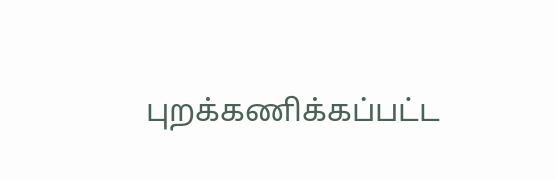புறக்கணிக்கப்பட்ட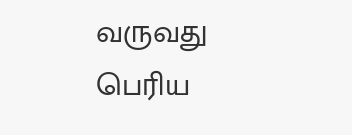வருவது பெரிய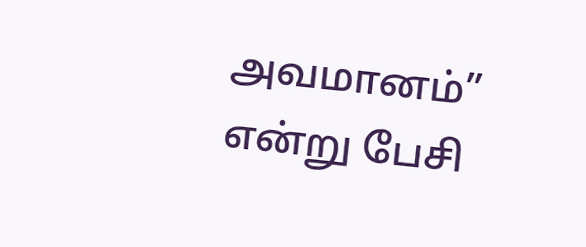அவமானம்” என்று பேசி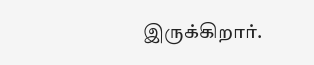இருக்கிறார்.